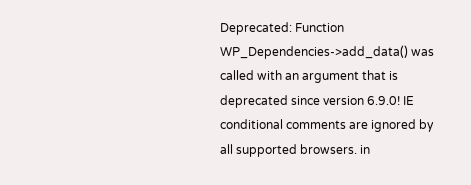Deprecated: Function WP_Dependencies->add_data() was called with an argument that is deprecated since version 6.9.0! IE conditional comments are ignored by all supported browsers. in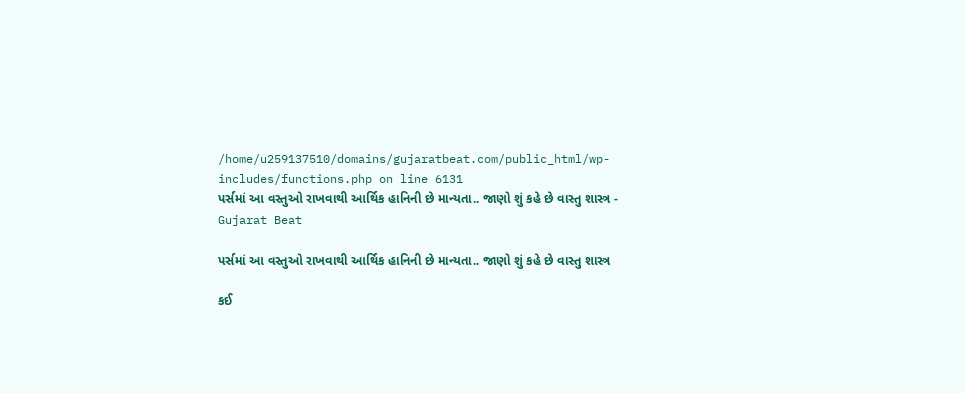/home/u259137510/domains/gujaratbeat.com/public_html/wp-includes/functions.php on line 6131
પર્સમાં આ વસ્તુઓ રાખવાથી આર્થિક હાનિની છે માન્યતા.. જાણો શું કહે છે વાસ્તુ શાસ્ત્ર - Gujarat Beat

પર્સમાં આ વસ્તુઓ રાખવાથી આર્થિક હાનિની છે માન્યતા.. જાણો શું કહે છે વાસ્તુ શાસ્ત્ર

કઈ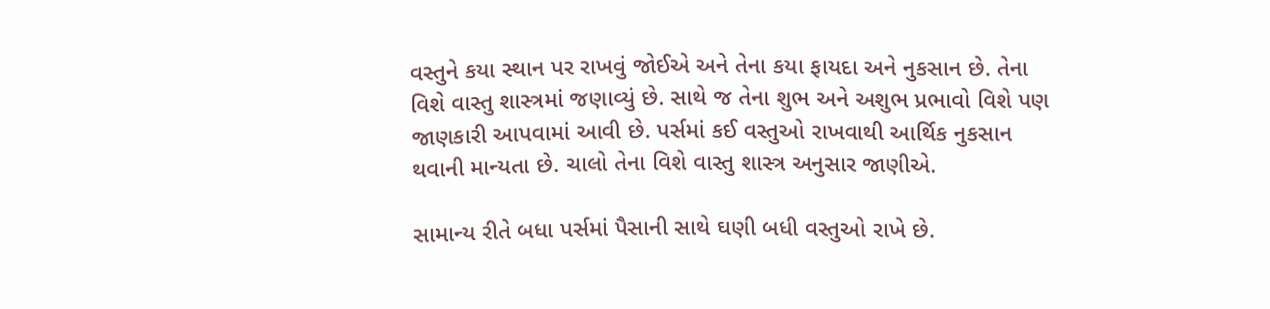વસ્તુને કયા સ્થાન પર રાખવું જોઈએ અને તેના કયા ફાયદા અને નુકસાન છે. તેના વિશે વાસ્તુ શાસ્ત્રમાં જણાવ્યું છે. સાથે જ તેના શુભ અને અશુભ પ્રભાવો વિશે પણ જાણકારી આપવામાં આવી છે. પર્સમાં કઈ વસ્તુઓ રાખવાથી આર્થિક નુકસાન થવાની માન્યતા છે. ચાલો તેના વિશે વાસ્તુ શાસ્ત્ર અનુસાર જાણીએ.

સામાન્ય રીતે બધા પર્સમાં પૈસાની સાથે ઘણી બધી વસ્તુઓ રાખે છે.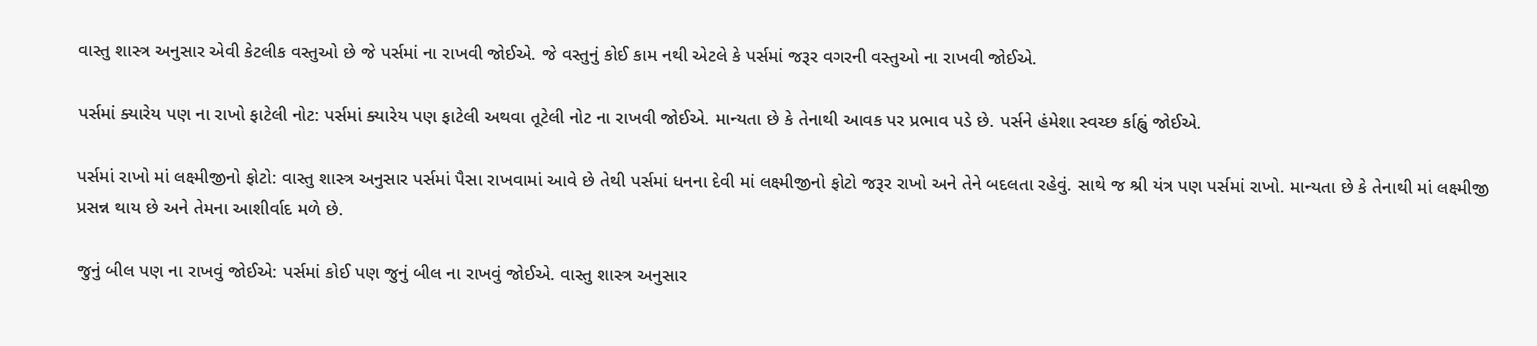વાસ્તુ શાસ્ત્ર અનુસાર એવી કેટલીક વસ્તુઓ છે જે પર્સમાં ના રાખવી જોઈએ. જે વસ્તુનું કોઈ કામ નથી એટલે કે પર્સમાં જરૂર વગરની વસ્તુઓ ના રાખવી જોઈએ.

પર્સમાં ક્યારેય પણ ના રાખો ફાટેલી નોટ: પર્સમાં ક્યારેય પણ ફાટેલી અથવા તૂટેલી નોટ ના રાખવી જોઈએ. માન્યતા છે કે તેનાથી આવક પર પ્રભાવ પડે છે. પર્સને હંમેશા સ્વચ્છ ર્કાહ્વું જોઈએ.

પર્સમાં રાખો માં લક્ષ્મીજીનો ફોટો: વાસ્તુ શાસ્ત્ર અનુસાર પર્સમાં પૈસા રાખવામાં આવે છે તેથી પર્સમાં ધનના દેવી માં લક્ષ્મીજીનો ફોટો જરૂર રાખો અને તેને બદલતા રહેવું. સાથે જ શ્રી યંત્ર પણ પર્સમાં રાખો. માન્યતા છે કે તેનાથી માં લક્ષ્મીજી પ્રસન્ન થાય છે અને તેમના આશીર્વાદ મળે છે.

જુનું બીલ પણ ના રાખવું જોઈએ: પર્સમાં કોઈ પણ જુનું બીલ ના રાખવું જોઈએ. વાસ્તુ શાસ્ત્ર અનુસાર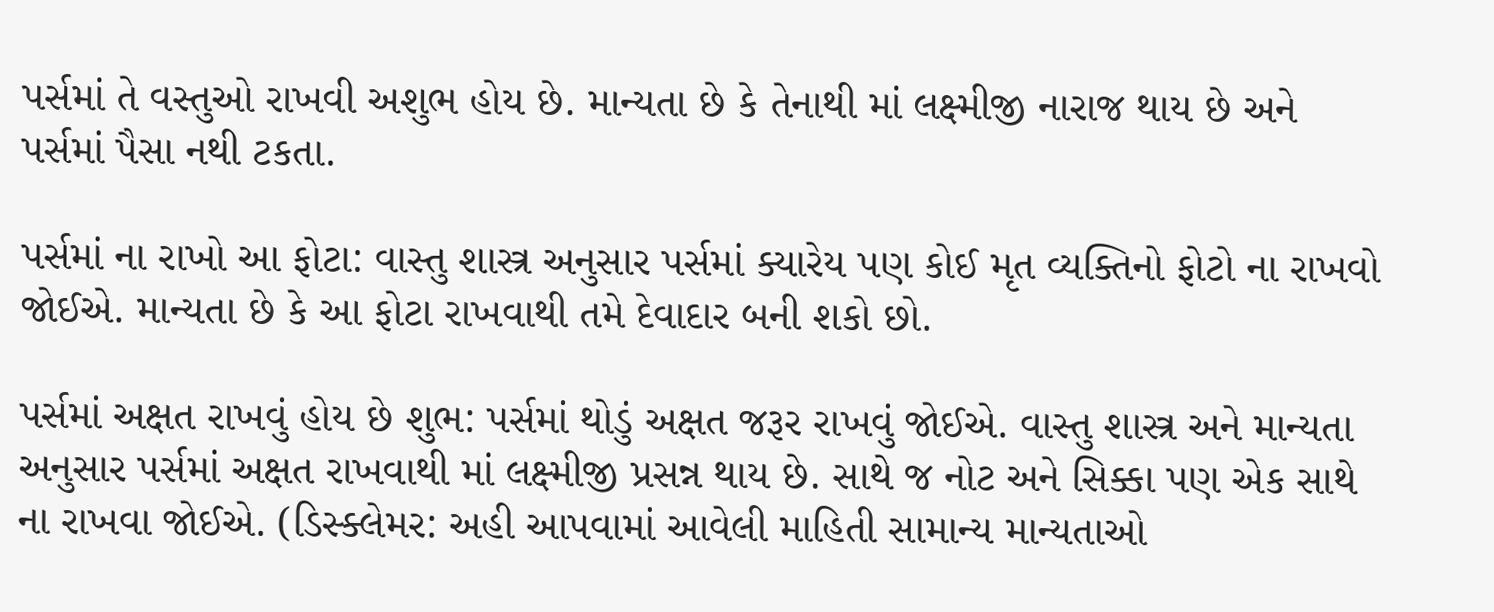પર્સમાં તે વસ્તુઓ રાખવી અશુભ હોય છે. માન્યતા છે કે તેનાથી માં લક્ષ્મીજી નારાજ થાય છે અને પર્સમાં પૈસા નથી ટકતા.

પર્સમાં ના રાખો આ ફોટા: વાસ્તુ શાસ્ત્ર અનુસાર પર્સમાં ક્યારેય પણ કોઈ મૃત વ્યક્તિનો ફોટો ના રાખવો જોઈએ. માન્યતા છે કે આ ફોટા રાખવાથી તમે દેવાદાર બની શકો છો.

પર્સમાં અક્ષત રાખવું હોય છે શુભ: પર્સમાં થોડું અક્ષત જરૂર રાખવું જોઈએ. વાસ્તુ શાસ્ત્ર અને માન્યતા અનુસાર પર્સમાં અક્ષત રાખવાથી માં લક્ષ્મીજી પ્રસન્ન થાય છે. સાથે જ નોટ અને સિક્કા પણ એક સાથે ના રાખવા જોઈએ. (ડિસ્ક્લેમર: અહી આપવામાં આવેલી માહિતી સામાન્ય માન્યતાઓ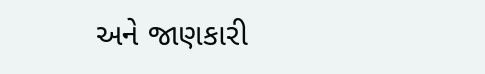અને જાણકારી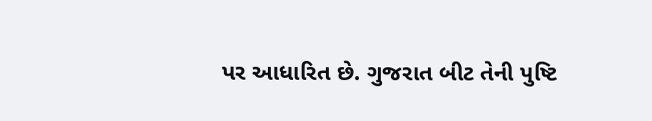પર આધારિત છે. ગુજરાત બીટ તેની પુષ્ટિ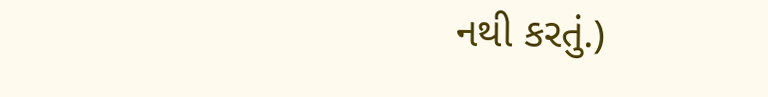નથી કરતું.)